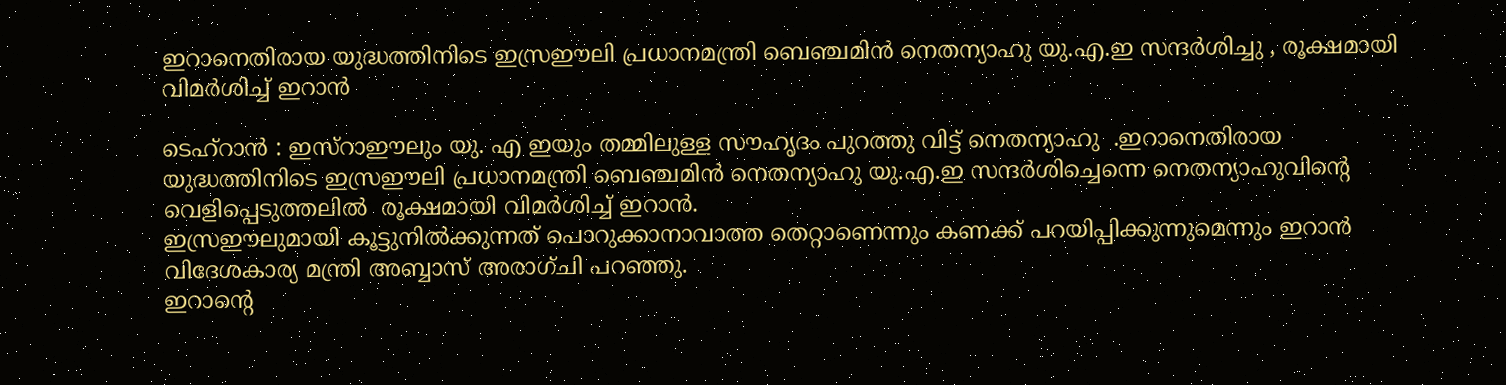ഇറാനെതിരായ യുദ്ധത്തിനിടെ ഇസ്രഈലി പ്രധാനമന്ത്രി ബെഞ്ചമിന്‍ നെതന്യാഹു യു.എ.ഇ സന്ദര്‍ശിച്ചു , രൂക്ഷമായി വിമർശിച്ച് ഇറാൻ

ടെഹ്‌റാൻ : ഇസ്‌റാഈലും യു. എ ഇയും തമ്മിലുള്ള സൗഹൃദം പുറത്തു വിട്ട് നെതന്യാഹു  .ഇറാനെതിരായ യുദ്ധത്തിനിടെ ഇസ്രഈലി പ്രധാനമന്ത്രി ബെഞ്ചമിന്‍ നെതന്യാഹു യു.എ.ഇ സന്ദര്‍ശിച്ചെന്നെ നെതന്യാഹുവിൻ്റെ വെളിപ്പെടുത്തലിൽ  രൂക്ഷമായി വിമര്‍ശിച്ച് ഇറാന്‍.
ഇസ്രഈലുമായി കൂട്ടുനില്‍ക്കുന്നത് പൊറുക്കാനാവാത്ത തെറ്റാണെന്നും കണക്ക് പറയിപ്പിക്കുന്നുമെന്നും ഇറാന്‍ വിദേശകാര്യ മന്ത്രി അബ്ബാസ് അരാഗ്ചി പറഞ്ഞു.
ഇറാന്റെ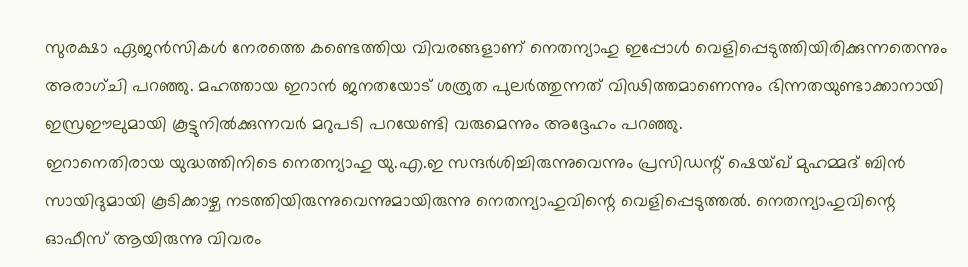സുരക്ഷാ ഏജന്‍സികള്‍ നേരത്തെ കണ്ടെത്തിയ വിവരങ്ങളാണ് നെതന്യാഹു ഇപ്പോള്‍ വെളിപ്പെടുത്തിയിരിക്കുന്നതെന്നും അരാഗ്ചി പറഞ്ഞു. മഹത്തായ ഇറാന്‍ ജനതയോട് ശത്രുത പുലര്‍ത്തുന്നത് വിഢിത്തമാണെന്നും ഭിന്നതയുണ്ടാക്കാനായി ഇസ്രഈലുമായി കൂട്ടുനില്‍ക്കുന്നവര്‍ മറുപടി പറയേണ്ടി വരുമെന്നും അദ്ദേഹം പറഞ്ഞു.
ഇറാനെതിരായ യുദ്ധത്തിനിടെ നെതന്യാഹു യു.എ.ഇ സന്ദര്‍ശിച്ചിരുന്നുവെന്നും പ്രസിഡന്റ് ഷെയ്ഖ് മുഹമ്മദ് ബിന്‍ സായിദുമായി കൂടിക്കാഴ്ച നടത്തിയിരുന്നുവെന്നുമായിരുന്നു നെതന്യാഹുവിന്റെ വെളിപ്പെടുത്തല്‍. നെതന്യാഹുവിന്റെ ഓഫീസ് ആയിരുന്നു വിവരം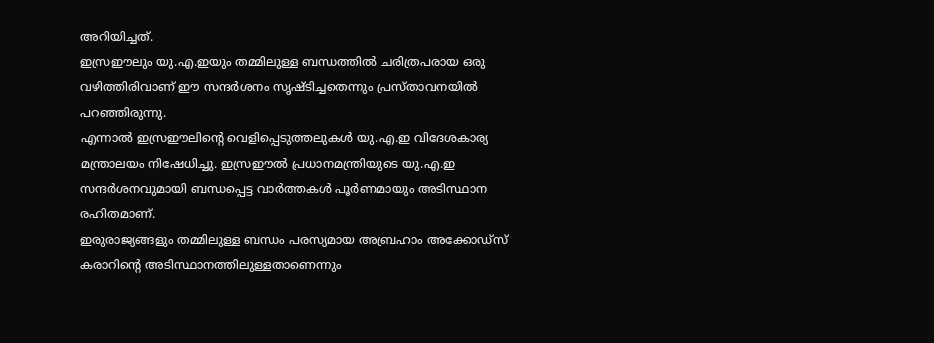അറിയിച്ചത്.
ഇസ്രഈലും യു.എ.ഇയും തമ്മിലുള്ള ബന്ധത്തില്‍ ചരിത്രപരായ ഒരു വഴിത്തിരിവാണ് ഈ സന്ദര്‍ശനം സൃഷ്ടിച്ചതെന്നും പ്രസ്താവനയില്‍ പറഞ്ഞിരുന്നു.
എന്നാല്‍ ഇസ്രഈലിന്റെ വെളിപ്പെടുത്തലുകള്‍ യു.എ.ഇ വിദേശകാര്യ മന്ത്രാലയം നിഷേധിച്ചു. ഇസ്രഈല്‍ പ്രധാനമന്ത്രിയുടെ യു.എ.ഇ സന്ദര്‍ശനവുമായി ബന്ധപ്പെട്ട വാര്‍ത്തകള്‍ പൂര്‍ണമായും അടിസ്ഥാന രഹിതമാണ്.
ഇരുരാജ്യങ്ങളും തമ്മിലുള്ള ബന്ധം പരസ്യമായ അബ്രഹാം അക്കോഡ്‌സ് കരാറിന്റെ അടിസ്ഥാനത്തിലുള്ളതാണെന്നും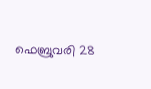ഫെബ്രുവരി 28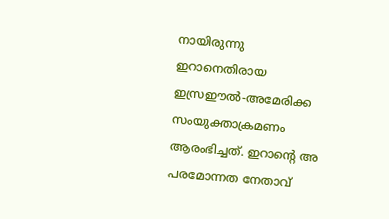നായിരുന്നു
ഇറാനെതിരായ ഇസ്രഈല്‍-അമേരിക്ക സംയുക്താക്രമണം ആരംഭിച്ചത്. ഇറാന്റെ അ പരമോന്നത നേതാവ്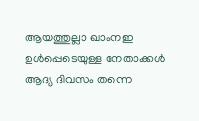ആയത്തുല്ലാ ഖാംനഇ ഉള്‍പ്പെടെയുള്ള നേതാക്കള്‍ ആദ്യ ദിവസം തന്നെ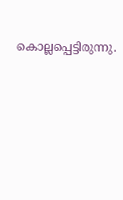കൊല്ലപ്പെട്ടിരുന്നു.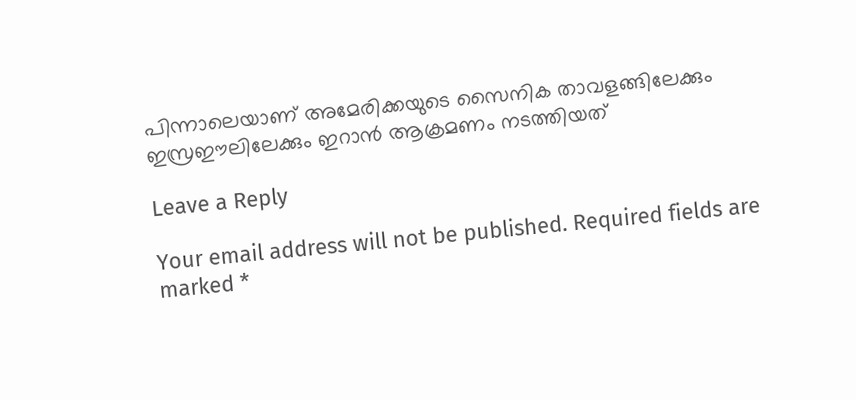പിന്നാലെയാണ് അമേരിക്കയുടെ സൈനിക താവളങ്ങിലേക്കും ഇസ്രഈലിലേക്കും ഇറാന്‍ ആക്രമണം നടത്തിയത്

Leave a Reply

Your email address will not be published. Required fields are marked *